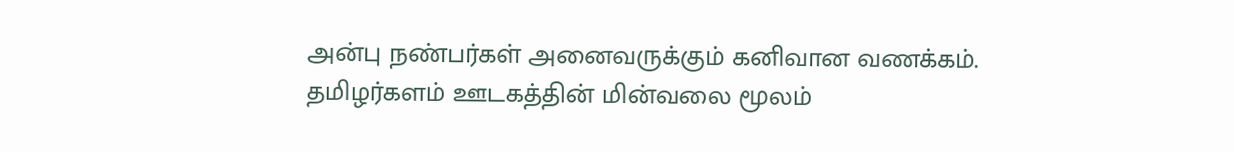அன்பு நண்பர்கள் அனைவருக்கும் கனிவான வணக்கம்.
தமிழர்களம் ஊடகத்தின் மின்வலை மூலம்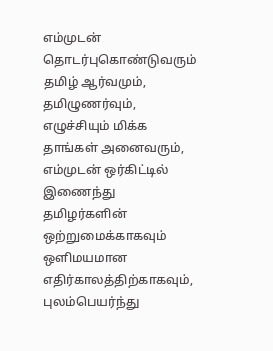எம்முடன் தொடர்புகொண்டுவரும் தமிழ் ஆர்வமும், தமிழுணர்வும், எழுச்சியும் மிக்க தாங்கள் அனைவரும், எம்முடன் ஒர்கிட்டில் இணைந்து தமிழர்களின் ஒற்றுமைக்காகவும் ஒளிமயமான எதிர்காலத்திற்காகவும், புலம்பெயர்ந்து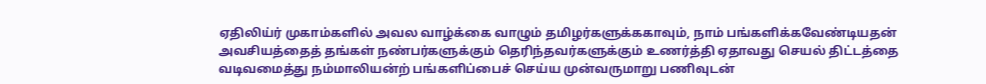ஏதிலிய்ர் முகாம்களில் அவல வாழ்க்கை வாழும் தமிழர்களுக்ககாவும், நாம் பங்களிக்கவேண்டியதன் அவசியத்தைத் தங்கள் நண்பர்களுக்கும் தெரிந்தவர்களுக்கும் உணர்த்தி ஏதாவது செயல் திட்டத்தை வடிவமைத்து நம்மாலியன்ற் பங்களிப்பைச் செய்ய முன்வருமாறு பணிவுடன்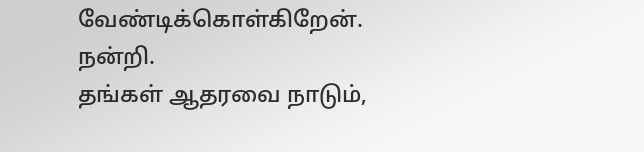வேண்டிக்கொள்கிறேன்.
நன்றி.
தங்கள் ஆதரவை நாடும்,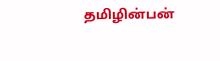தமிழின்பன்